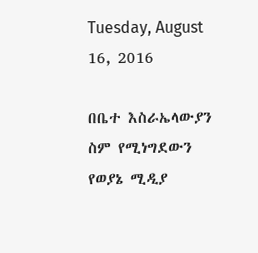Tuesday, August 16, 2016

በቤተ እስራኤላውያን ስም የሚነግደውን የወያኔ ሚዲያ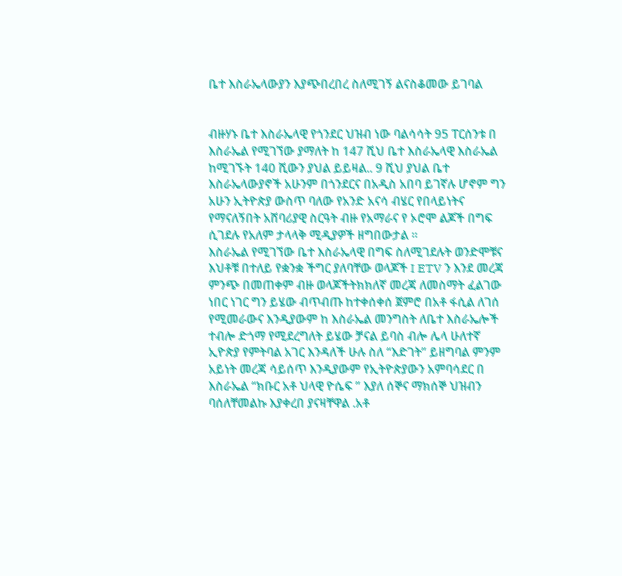ቤተ እስራኤላውያን እያጭበረበረ ስለሚገኝ ልናስቆመው ይገባል


ብዙሃኑ ቤተ እስራኤላዊ የጎንደር ህዝብ ነው ባልሳሳት 95 ፐርሰንቱ በ እስራኤል የሚገኘው ያማለት ከ 147 ሺህ ቤተ እስራኤላዊ እስራኤል ከሚገኙት 140 ሺውን ያህል ይይዛል.. 9 ሺህ ያህል ቤተ እስራኤላውያኖች አሁንም በጎንደርና በአዲስ አበባ ይገኛሉ ሆኖም ግን አሁን ኢትዮጵያ ውስጥ ባለው የአንድ አናሳ ብሄር የበላይነትና የማናለኝበት አሸባሪያዊ ስርዓት ብዙ የአማራና የ ኦሮሞ ልጆች በግፍ ሲገደሉ የአለም ታላላቅ ሚዲያዎች ዘግበውታል ።
እስራኤል የሚገኘው ቤተ እስራኤላዊ በግፍ ስለሚገደሉት ወንድሞቹና እህቶቹ በተለይ የቋንቋ ችግር ያለባቸው ወላጆች I ETV ን እንደ መረጃ ምንጭ በመጠቀም ብዙ ወላጆችትክክለኛ መረጃ ለመስማት ፈልገው ነበር ነገር ግን ይሄው ብጥብጡ ከተቀሰቀሰ ጀምሮ በአቶ ፋሲል ለገሰ የሚመራውና እንዲያውም ከ እስራኤል መንግስት ለቤተ እስራኤሎች ተብሎ ድጎማ የሚደረግለት ይሄው ቻናል ይባስ ብሎ ሌላ ሁለተኛ ኢዮጵያ የምትባል አገር እንዳለች ሁሉ ስለ “እድገት” ይዘግባል ምንም አይነት መረጃ ሳይሰጥ እንዲያውም የኢትዮጵያውን አምባሳደር በ እስራኤል “ክቡር አቶ ህላዊ ዮሴፍ ” እያለ ሰኞና ማክሰኞ ህዝብን ባሰለቸመልኩ እያቀረበ ያናዛቸዋል .አቶ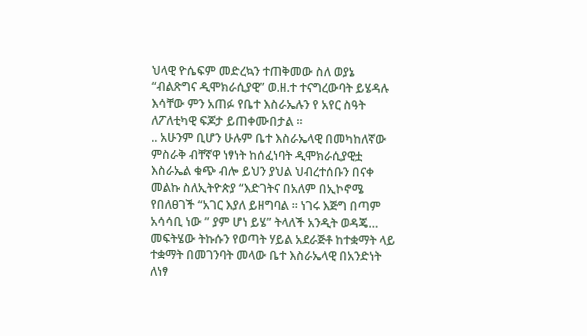ህላዊ ዮሴፍም መድረኳን ተጠቅመው ስለ ወያኔ “ብልጽግና ዲሞክራሲያዊ” ወ.ዘ.ተ ተናግረውባት ይሄዳሉ እሳቸው ምን አጠፉ የቤተ እስራኤሉን የ አየር ስዓት ለፖለቲካዊ ፍጆታ ይጠቀሙበታል ።
.. አሁንም ቢሆን ሁሉም ቤተ እስራኤላዊ በመካከለኛው ምስራቅ ብቸኛዋ ነፃነት ከሰፈነባት ዲሞክራሲያዊቷ እስራኤል ቁጭ ብሎ ይህን ያህል ህብረተሰቡን በናቀ መልኩ ስለኢትዮጵያ “እድገትና በአለም በኢኮኖሜ የበለፀገች “አገር እያለ ይዘግባል ። ነገሩ እጅግ በጣም አሳሳቢ ነው ” ያም ሆነ ይሄ” ትላለች አንዲት ወዳጄ… መፍትሄው ትኩሱን የወጣት ሃይል አደራጅቶ ከተቋማት ላይ ተቋማት በመገንባት መላው ቤተ እስራኤላዊ በአንድነት ለነፃ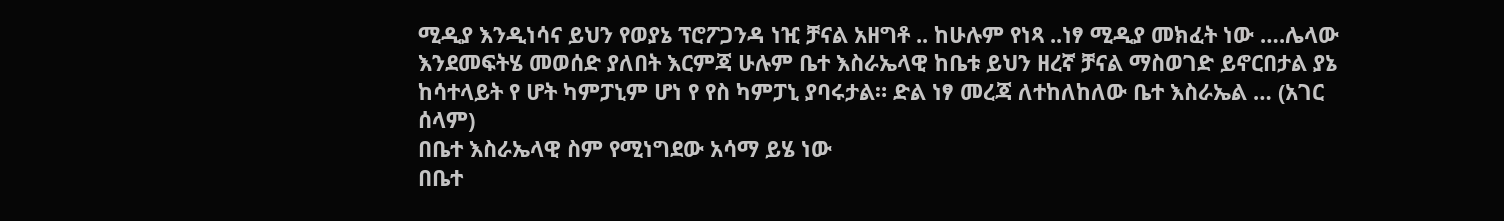ሚዲያ እንዲነሳና ይህን የወያኔ ፕሮፖጋንዳ ነዢ ቻናል አዘግቶ .. ከሁሉም የነጻ ..ነፃ ሚዲያ መክፈት ነው ….ሌላው እንደመፍትሄ መወሰድ ያለበት እርምጃ ሁሉም ቤተ እስራኤላዊ ከቤቱ ይህን ዘረኛ ቻናል ማስወገድ ይኖርበታል ያኔ ከሳተላይት የ ሆት ካምፓኒም ሆነ የ የስ ካምፓኒ ያባሩታል። ድል ነፃ መረጃ ለተከለከለው ቤተ እስራኤል … (አገር ሰላም)
በቤተ እስራኤላዊ ስም የሚነግደው አሳማ ይሄ ነው
በቤተ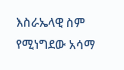እስራኤላዊ ስም የሚነግደው አሳማ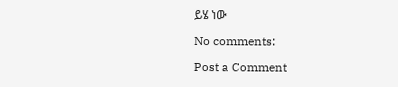ይሄ ነው

No comments:

Post a Comment